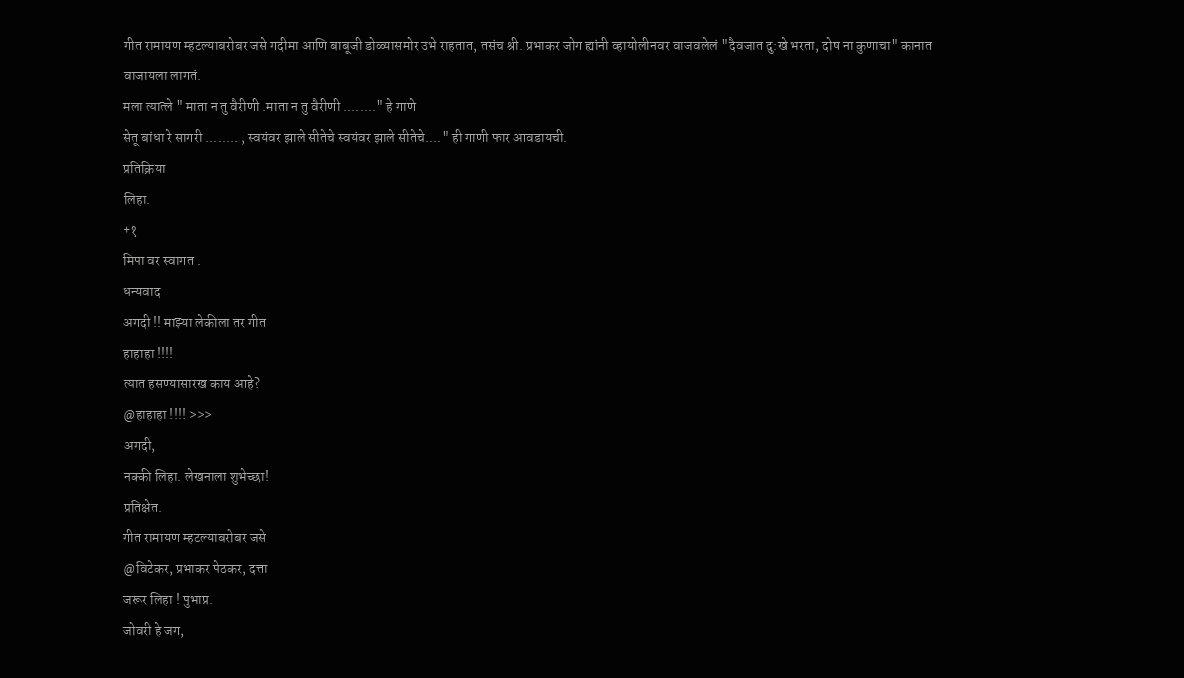गीत रामायण म्हटल्याबरोबर जसे गदीमा आणि बाबूजी डोळ्यासमोर उभे राहतात, तसंच श्री. प्रभाकर जोग ह्यांनी व्हायोलीनवर वाजवलेलं "दैवजात दु:खे भरता, दोष ना कुणाचा" कानात वाजायला लागतं.
मला त्यात्ले " माता न तु वैरीणी .माता न तु वैरीणी ........" हे गाणे
सेतू बांधा रे सागरी ........ , स्वयंवर झाले सीतेचे स्वयंवर झाले सीतेचे...." ही गाणी फार आवडायची.
प्रतिक्रिया
लिहा.
+१
मिपा वर स्वागत .
धन्यवाद
अगदी !! माझ्या लेकीला तर गीत
हाहाहा !!!!
त्यात हसण्यासारख काय आहे?
@हाहाहा !!!! >>>
अगदी,
नक्की लिहा. लेखनाला शुभेच्छा!
प्रतिक्षेत.
गीत रामायण म्हटल्याबरोबर जसे
@विटेकर, प्रभाकर पेठकर, दत्ता
जरूर लिहा ! पुभाप्र.
जोवरी हे जग,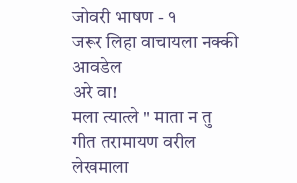जोवरी भाषण - १
जरूर लिहा वाचायला नक्की आवडेल
अरे वा!
मला त्यात्ले " माता न तु
गीत तरामायण वरील लेखमाला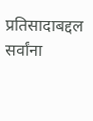प्रतिसादाबद्दल सर्वांना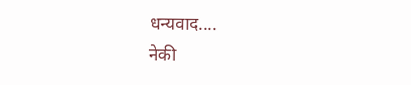धन्यवाद....
नेकी